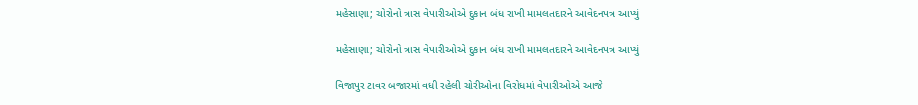મહેસાણા; ચોરોનો ત્રાસ વેપારીઓએ દુકાન બંધ રાખી મામલતદારને આવેદનપત્ર આપ્યું

મહેસાણા; ચોરોનો ત્રાસ વેપારીઓએ દુકાન બંધ રાખી મામલતદારને આવેદનપત્ર આપ્યું

વિજાપુર ટાવર બજારમાં વધી રહેલી ચોરીઓના વિરોધમાં વેપારીઓએ આજે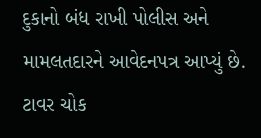દુકાનો બંધ રાખી પોલીસ અને મામલતદારને આવેદનપત્ર આપ્યું છે. ટાવર ચોક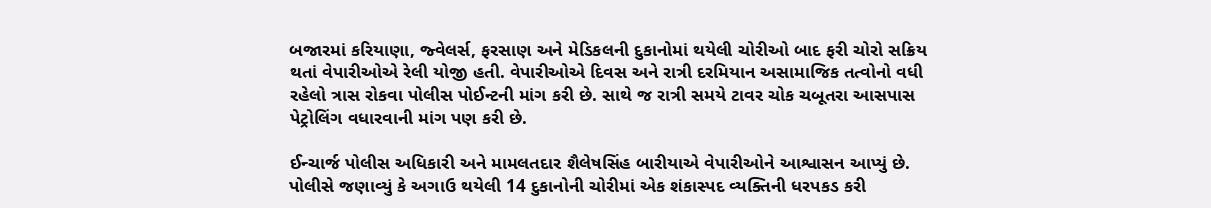બજારમાં કરિયાણા, જ્વેલર્સ, ફરસાણ અને મેડિકલની દુકાનોમાં થયેલી ચોરીઓ બાદ ફરી ચોરો સક્રિય થતાં વેપારીઓએ રેલી યોજી હતી. વેપારીઓએ દિવસ અને રાત્રી દરમિયાન અસામાજિક તત્વોનો વધી રહેલો ત્રાસ રોકવા પોલીસ પોઈન્ટની માંગ કરી છે. સાથે જ રાત્રી સમયે ટાવર ચોક ચબૂતરા આસપાસ પેટ્રોલિંગ વધારવાની માંગ પણ કરી છે.

ઈન્ચાર્જ પોલીસ અધિકારી અને મામલતદાર શૈલેષસિંહ બારીયાએ વેપારીઓને આશ્વાસન આપ્યું છે. પોલીસે જણાવ્યું કે અગાઉ થયેલી 14 દુકાનોની ચોરીમાં એક શંકાસ્પદ વ્યક્તિની ધરપકડ કરી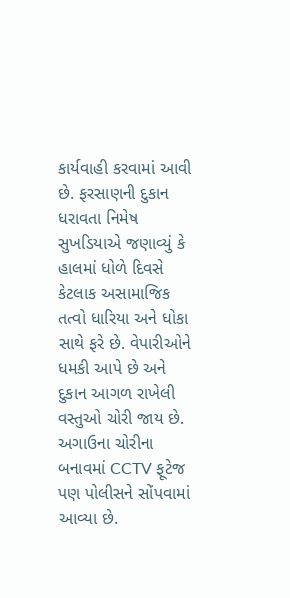કાર્યવાહી કરવામાં આવી છે. ફરસાણની દુકાન ધરાવતા નિમેષ સુખડિયાએ જણાવ્યું કે હાલમાં ધોળે દિવસે કેટલાક અસામાજિક તત્વો ધારિયા અને ધોકા સાથે ફરે છે. વેપારીઓને ધમકી આપે છે અને દુકાન આગળ રાખેલી વસ્તુઓ ચોરી જાય છે. અગાઉના ચોરીના બનાવમાં CCTV ફૂટેજ પણ પોલીસને સોંપવામાં આવ્યા છે.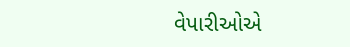વેપારીઓએ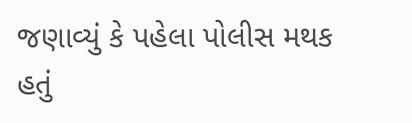જણાવ્યું કે પહેલા પોલીસ મથક હતું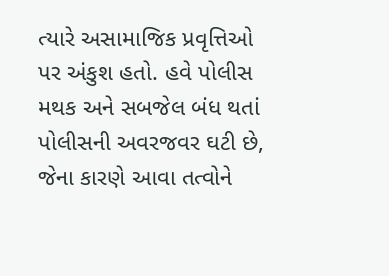ત્યારે અસામાજિક પ્રવૃત્તિઓ પર અંકુશ હતો. હવે પોલીસ મથક અને સબજેલ બંધ થતાં પોલીસની અવરજવર ઘટી છે, જેના કારણે આવા તત્વોને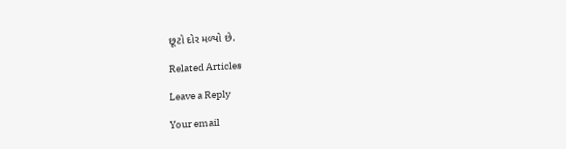છૂટો દોર મળ્યો છે.

Related Articles

Leave a Reply

Your email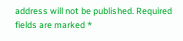address will not be published. Required fields are marked *